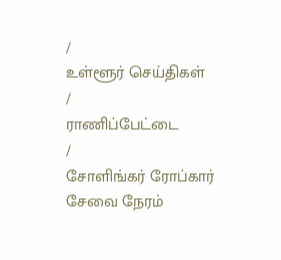/
உள்ளூர் செய்திகள்
/
ராணிப்பேட்டை
/
சோளிங்கர் ரோப்கார் சேவை நேரம்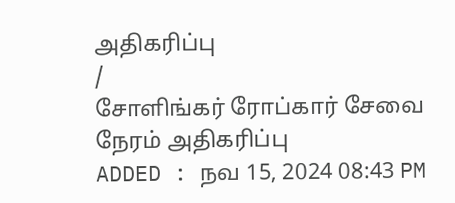அதிகரிப்பு
/
சோளிங்கர் ரோப்கார் சேவை நேரம் அதிகரிப்பு
ADDED : நவ 15, 2024 08:43 PM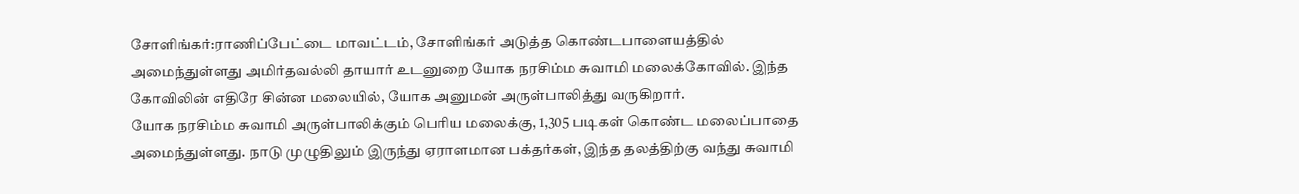சோளிங்கர்:ராணிப்பேட்டை மாவட்டம், சோளிங்கர் அடுத்த கொண்டபாளையத்தில் அமைந்துள்ளது அமிர்தவல்லி தாயார் உடனுறை யோக நரசிம்ம சுவாமி மலைக்கோவில். இந்த கோவிலின் எதிரே சின்ன மலையில், யோக அனுமன் அருள்பாலித்து வருகிறார்.
யோக நரசிம்ம சுவாமி அருள்பாலிக்கும் பெரிய மலைக்கு, 1,305 படிகள் கொண்ட மலைப்பாதை அமைந்துள்ளது. நாடு முழுதிலும் இருந்து ஏராளமான பக்தர்கள், இந்த தலத்திற்கு வந்து சுவாமி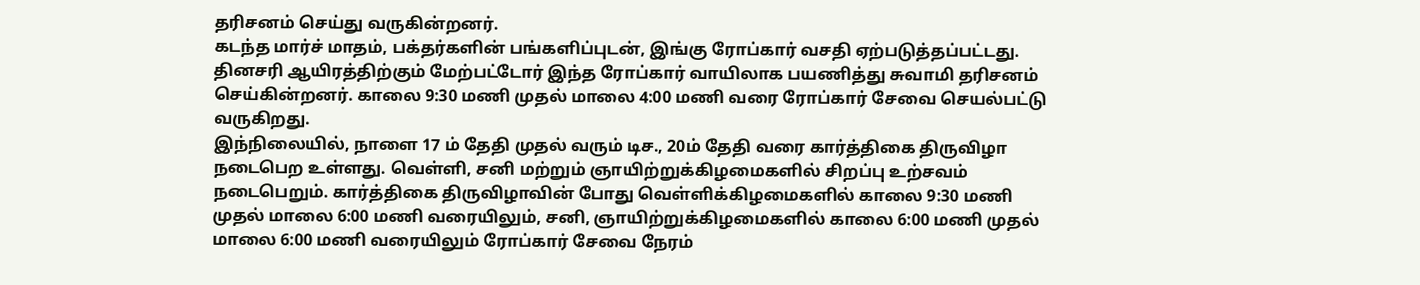தரிசனம் செய்து வருகின்றனர்.
கடந்த மார்ச் மாதம், பக்தர்களின் பங்களிப்புடன், இங்கு ரோப்கார் வசதி ஏற்படுத்தப்பட்டது. தினசரி ஆயிரத்திற்கும் மேற்பட்டோர் இந்த ரோப்கார் வாயிலாக பயணித்து சுவாமி தரிசனம் செய்கின்றனர். காலை 9:30 மணி முதல் மாலை 4:00 மணி வரை ரோப்கார் சேவை செயல்பட்டு வருகிறது.
இந்நிலையில், நாளை 17 ம் தேதி முதல் வரும் டிச., 20ம் தேதி வரை கார்த்திகை திருவிழா நடைபெற உள்ளது. வெள்ளி, சனி மற்றும் ஞாயிற்றுக்கிழமைகளில் சிறப்பு உற்சவம் நடைபெறும். கார்த்திகை திருவிழாவின் போது வெள்ளிக்கிழமைகளில் காலை 9:30 மணி முதல் மாலை 6:00 மணி வரையிலும், சனி, ஞாயிற்றுக்கிழமைகளில் காலை 6:00 மணி முதல் மாலை 6:00 மணி வரையிலும் ரோப்கார் சேவை நேரம்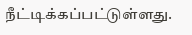நீட்டிக்கப்பட்டுள்ளது.